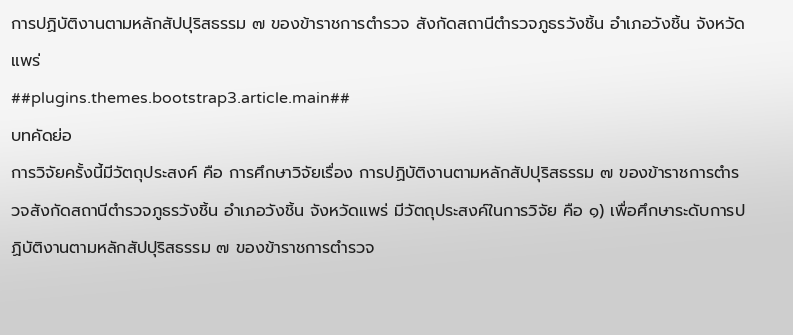การปฏิบัติงานตามหลักสัปปุริสธรรม ๗ ของข้าราชการตำรวจ สังกัดสถานีตำรวจภูธรวังชิ้น อำเภอวังชิ้น จังหวัดแพร่
##plugins.themes.bootstrap3.article.main##
บทคัดย่อ
การวิจัยครั้งนี้มีวัตถุประสงค์ คือ การศึกษาวิจัยเรื่อง การปฏิบัติงานตามหลักสัปปุริสธรรม ๗ ของข้าราชการตำรวจสังกัดสถานีตำรวจภูธรวังชิ้น อำเภอวังชิ้น จังหวัดแพร่ มีวัตถุประสงค์ในการวิจัย คือ ๑) เพื่อศึกษาระดับการปฏิบัติงานตามหลักสัปปุริสธรรม ๗ ของข้าราชการตำรวจ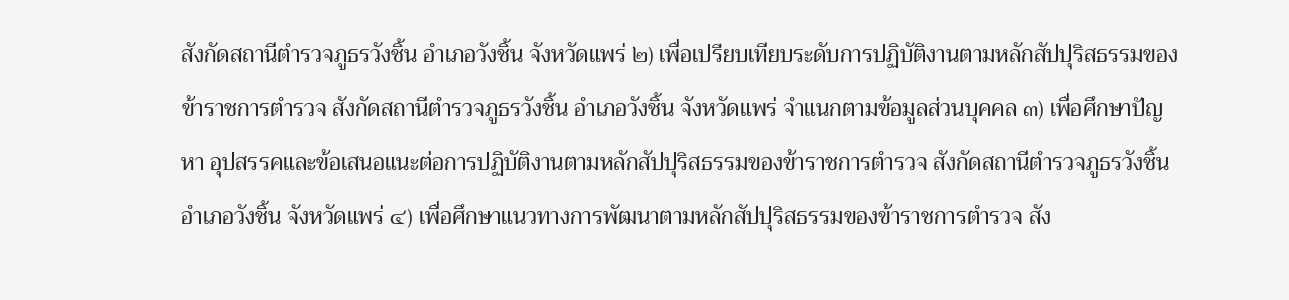สังกัดสถานีตำรวจภูธรวังชิ้น อำเภอวังชิ้น จังหวัดแพร่ ๒) เพื่อเปรียบเทียบระดับการปฏิบัติงานตามหลักสัปปุริสธรรมของข้าราชการตำรวจ สังกัดสถานีตำรวจภูธรวังชิ้น อำเภอวังชิ้น จังหวัดแพร่ จำแนกตามข้อมูลส่วนบุคคล ๓) เพื่อศึกษาปัญหา อุปสรรคและข้อเสนอแนะต่อการปฏิบัติงานตามหลักสัปปุริสธรรมของข้าราชการตำรวจ สังกัดสถานีตำรวจภูธรวังชิ้น อำเภอวังชิ้น จังหวัดแพร่ ๔) เพื่อศึกษาแนวทางการพัฒนาตามหลักสัปปุริสธรรมของข้าราชการตำรวจ สัง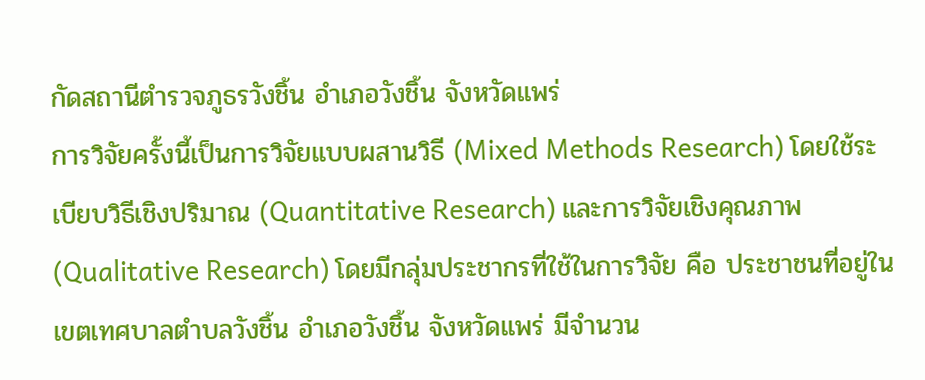กัดสถานีตำรวจภูธรวังชิ้น อำเภอวังชิ้น จังหวัดแพร่
การวิจัยครั้งนี้เป็นการวิจัยแบบผสานวิธี (Mixed Methods Research) โดยใช้ระเบียบวิธีเชิงปริมาณ (Quantitative Research) และการวิจัยเชิงคุณภาพ (Qualitative Research) โดยมีกลุ่มประชากรที่ใช้ในการวิจัย คือ ประชาชนที่อยู่ในเขตเทศบาลตำบลวังชิ้น อำเภอวังชิ้น จังหวัดแพร่ มีจำนวน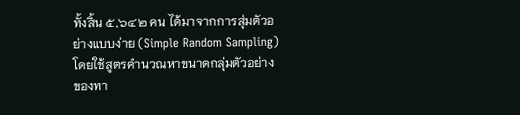ทั้งสิ้น ๕,๖๔๒ คน ได้มาจากการสุ่มตัวอย่างแบบง่าย (Simple Random Sampling) โดยใช้สูตรคำนวณหาขนาดกลุ่มตัวอย่างของทา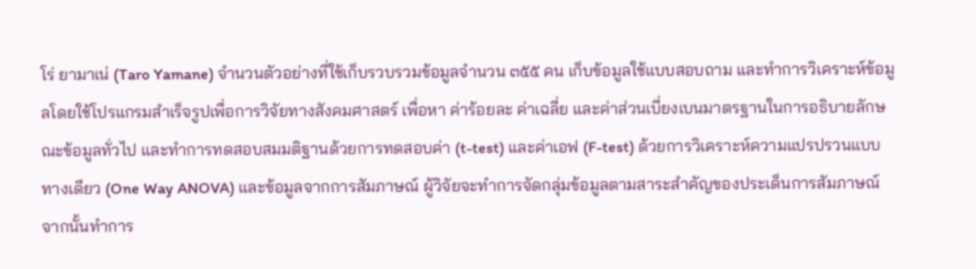โร่ ยามาเน่ (Taro Yamane) จำนวนตัวอย่างที่ใช้เก็บรวบรวมข้อมูลจำนวน ๓๕๕ คน เก็บข้อมูลใช้แบบสอบถาม และทำการวิเคราะห์ข้อมูลโดยใช้โปรแกรมสำเร็จรูปเพื่อการวิจัยทางสังคมศาสตร์ เพื่อหา ค่าร้อยละ ค่าเฉลี่ย และค่าส่วนเบี่ยงเบนมาตรฐานในการอธิบายลักษณะข้อมูลทั่วไป และทำการทดสอบสมมติฐานด้วยการทดสอบค่า (t-test) และค่าเอฟ (F-test) ด้วยการวิเคราะห์ความแปรปรวนแบบทางเดียว (One Way ANOVA) และข้อมูลจากการสัมภาษณ์ ผู้วิจัยจะทำการจัดกลุ่มข้อมูลตามสาระสำคัญของประเด็นการสัมภาษณ์ จากนั้นทำการ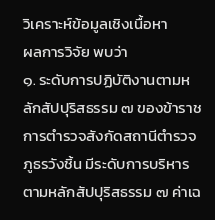วิเคราะห์ข้อมูลเชิงเนื้อหา
ผลการวิจัย พบว่า
๑. ระดับการปฏิบัติงานตามหลักสัปปุริสธรรม ๗ ของข้าราชการตำรวจสังกัดสถานีตำรวจภูธรวังชิ้น มีระดับการบริหารตามหลักสัปปุริสธรรม ๗ ค่าเฉ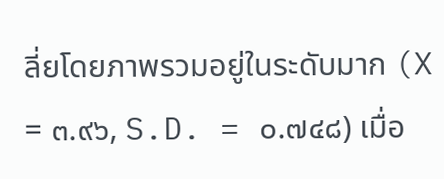ลี่ยโดยภาพรวมอยู่ในระดับมาก (X = ๓.๙๖, S.D. = ๐.๗๔๘) เมื่อ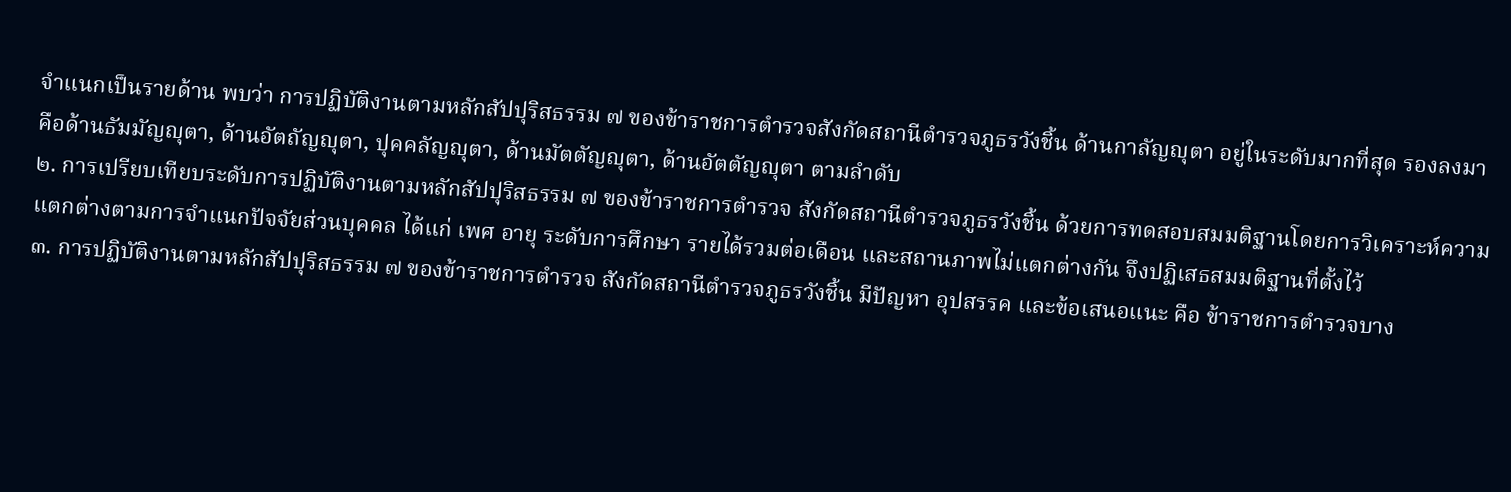จำแนกเป็นรายด้าน พบว่า การปฏิบัติงานตามหลักสัปปุริสธรรม ๗ ของข้าราชการตำรวจสังกัดสถานีตำรวจภูธรวังชิ้น ด้านกาลัญญุตา อยู่ในระดับมากที่สุด รองลงมา คือด้านธัมมัญญุตา, ด้านอัตถัญญุตา, ปุคคลัญญุตา, ด้านมัตตัญญุตา, ด้านอัตตัญญุตา ตามลำดับ
๒. การเปรียบเทียบระดับการปฏิบัติงานตามหลักสัปปุริสธรรม ๗ ของข้าราชการตำรวจ สังกัดสถานีตำรวจภูธรวังชิ้น ด้วยการทดสอบสมมติฐานโดยการวิเคราะห์ความแตกต่างตามการจำแนกปัจจัยส่วนบุคคล ได้แก่ เพศ อายุ ระดับการศึกษา รายได้รวมต่อเดือน และสถานภาพไม่แตกต่างกัน จึงปฏิเสธสมมติฐานที่ตั้งไว้
๓. การปฏิบัติงานตามหลักสัปปุริสธรรม ๗ ของข้าราชการตำรวจ สังกัดสถานีตำรวจภูธรวังชิ้น มีปัญหา อุปสรรค และข้อเสนอแนะ คือ ข้าราชการตำรวจบาง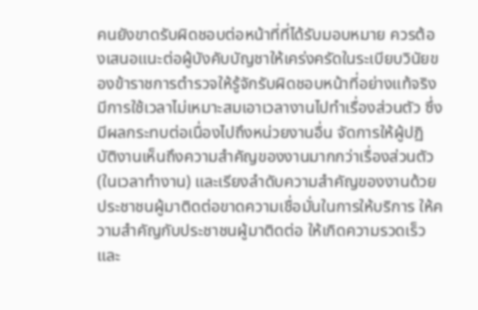คนยังขาดรับผิดชอบต่อหน้าที่ที่ได้รับมอบหมาย ควรต้องเสนอแนะต่อผู้บังคับบัญชาให้เคร่งครัดในระเบียบวินัยของข้าราชการตำรวจให้รู้จักรับผิดชอบหน้าที่อย่างแท้จริง มีการใช้เวลาไม่เหมาะสมเอาเวลางานไปทำเรื่องส่วนตัว ซึ่งมีผลกระทบต่อเนื่องไปถึงหน่วยงานอื่น จัดการให้ผู้ปฏิบัติงานเห็นถึงความสำคัญของงานมากกว่าเรื่องส่วนตัว (ในเวลาทำงาน) และเรียงลำดับความสำคัญของงานด้วย ประชาชนผู้มาติดต่อขาดความเชื่อมั่นในการให้บริการ ให้ความสำคัญกับประชาชนผู้มาติดต่อ ให้เกิดความรวดเร็วและ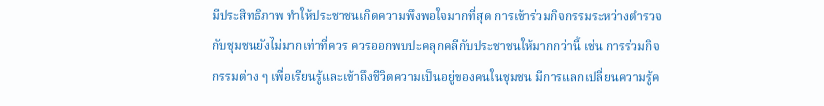มีประสิทธิภาพ ทำให้ประชาชนเกิดความพึงพอใจมากที่สุด การเข้าร่วมกิจกรรมระหว่างตำรวจกับชุมชนยังไม่มากเท่าที่ควร ควรออกพบปะคลุกคลีกับประชาชนให้มากกว่านี้ เช่น การร่วมกิจกรรมต่าง ๆ เพื่อเรียนรู้และเข้าถึงชีวิตความเป็นอยู่ของคนในชุมชน มีการแลกเปลี่ยนความรู้ค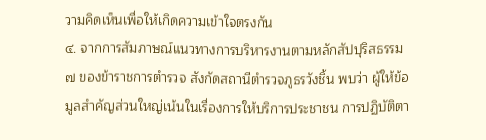วามคิดเห็นเพื่อให้เกิดความเข้าใจตรงกัน
๔. จากการสัมภาษณ์แนวทางการบริหารงานตามหลักสัปปุริสธรรม ๗ ของข้าราชการตำรวจ สังกัดสถานีตำรวจภูธรวังชิ้น พบว่า ผู้ให้ข้อมูลสำคัญส่วนใหญ่เน้นในเรื่องการให้บริการประชาชน การปฏิบัติตา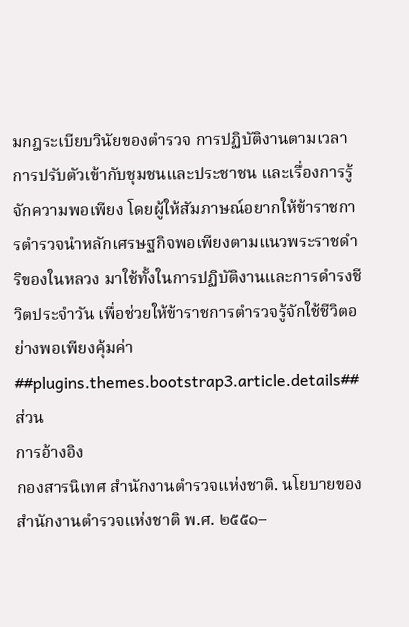มกฎระเบียบวินัยของตำรวจ การปฏิบัติงานตามเวลา การปรับตัวเข้ากับชุมชนและประชาชน และเรื่องการรู้จักความพอเพียง โดยผู้ให้สัมภาษณ์อยากให้ข้าราชการตำรวจนำหลักเศรษฐกิจพอเพียงตามแนวพระราชดำริของในหลวง มาใช้ทั้งในการปฏิบัติงานและการดำรงชีวิตประจำวัน เพื่อช่วยให้ข้าราชการตำรวจรู้จักใช้ชีวิตอย่างพอเพียงคุ้มค่า
##plugins.themes.bootstrap3.article.details##
ส่วน
การอ้างอิง
กองสารนิเทศ สำนักงานตำรวจแห่งชาติ. นโยบายของสำนักงานตำรวจแห่งชาติ พ.ศ. ๒๕๕๑–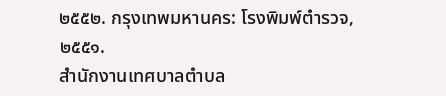๒๕๕๒. กรุงเทพมหานคร: โรงพิมพ์ตำรวจ, ๒๕๕๑.
สำนักงานเทศบาลตำบล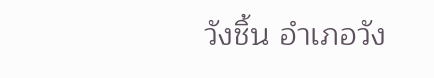วังชิ้น อำเภอวัง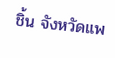ชิ้น จังหวัดแพ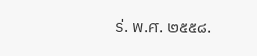ร่. พ.ศ. ๒๕๕๘.